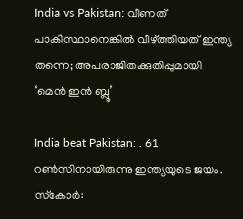India vs Pakistan: വീണത് പാകിസ്ഥാനെങ്കില്‍ വീഴ്ത്തിയത് ഇന്ത്യ തന്നെ; അപരാജിതക്കുതിപ്പുമായി ‘മെന്‍ ഇന്‍ ബ്ലൂ’

India beat Pakistan: . 61 റണ്‍സിനായിരുന്നു ഇന്ത്യയുടെ ജയം. സ്‌കോര്‍: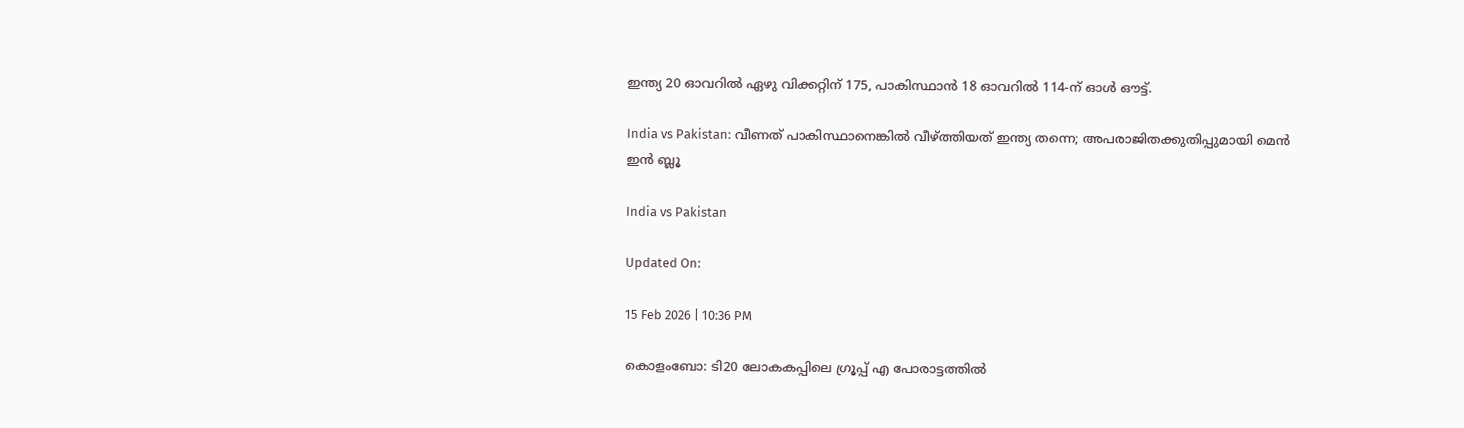ഇന്ത്യ 20 ഓവറില്‍ ഏഴു വിക്കറ്റിന് 175, പാകിസ്ഥാന്‍ 18 ഓവറില്‍ 114-ന് ഓള്‍ ഔട്ട്.

India vs Pakistan: വീണത് പാകിസ്ഥാനെങ്കില്‍ വീഴ്ത്തിയത് ഇന്ത്യ തന്നെ; അപരാജിതക്കുതിപ്പുമായി മെന്‍ ഇന്‍ ബ്ലൂ

India vs Pakistan

Updated On:

15 Feb 2026 | 10:36 PM

കൊളംബോ: ടി20 ലോകകപ്പിലെ ഗ്രൂപ്പ് എ പോരാട്ടത്തില്‍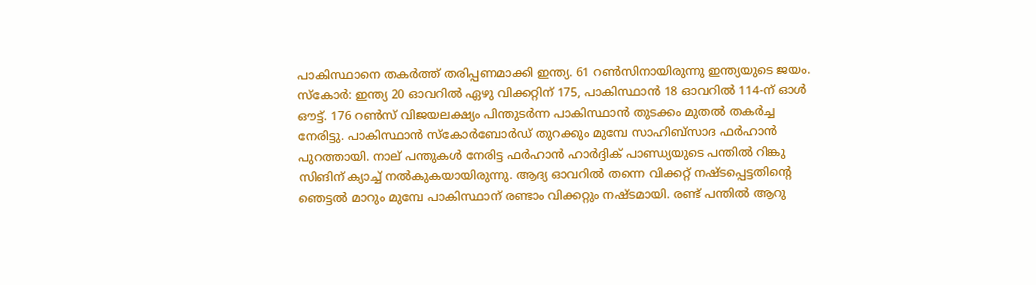പാകിസ്ഥാനെ തകര്‍ത്ത് തരിപ്പണമാക്കി ഇന്ത്യ. 61 റണ്‍സിനായിരുന്നു ഇന്ത്യയുടെ ജയം. സ്‌കോര്‍: ഇന്ത്യ 20 ഓവറില്‍ ഏഴു വിക്കറ്റിന് 175, പാകിസ്ഥാന്‍ 18 ഓവറില്‍ 114-ന് ഓള്‍ ഔട്ട്. 176 റണ്‍സ് വിജയലക്ഷ്യം പിന്തുടര്‍ന്ന പാകിസ്ഥാന്‍ തുടക്കം മുതല്‍ തകര്‍ച്ച നേരിട്ടു. പാകിസ്ഥാന്‍ സ്‌കോര്‍ബോര്‍ഡ് തുറക്കും മുമ്പേ സാഹിബ്‌സാദ ഫര്‍ഹാന്‍ പുറത്തായി. നാല് പന്തുകള്‍ നേരിട്ട ഫര്‍ഹാന്‍ ഹാര്‍ദ്ദിക് പാണ്ഡ്യയുടെ പന്തില്‍ റിങ്കു സിങിന് ക്യാച്ച് നല്‍കുകയായിരുന്നു. ആദ്യ ഓവറില്‍ തന്നെ വിക്കറ്റ് നഷ്ടപ്പെട്ടതിന്റെ ഞെട്ടല്‍ മാറും മുമ്പേ പാകിസ്ഥാന് രണ്ടാം വിക്കറ്റും നഷ്ടമായി. രണ്ട് പന്തില്‍ ആറു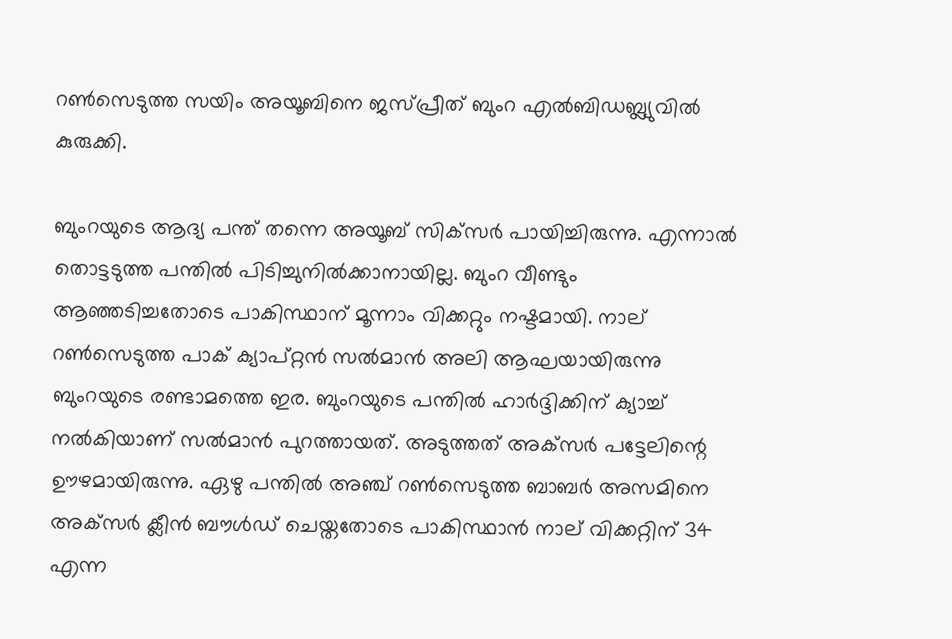റണ്‍സെടുത്ത സയിം അയൂബിനെ ജസ്പ്രീത് ബുംറ എല്‍ബിഡബ്ല്യുവില്‍ കുരുക്കി.

ബുംറയുടെ ആദ്യ പന്ത് തന്നെ അയൂബ് സിക്‌സര്‍ പായിച്ചിരുന്നു. എന്നാല്‍ തൊട്ടടുത്ത പന്തില്‍ പിടിച്ചുനില്‍ക്കാനായില്ല. ബുംറ വീണ്ടും ആഞ്ഞടിച്ചതോടെ പാകിസ്ഥാന് മൂന്നാം വിക്കറ്റും നഷ്ടമായി. നാല് റണ്‍സെടുത്ത പാക് ക്യാപ്റ്റന്‍ സല്‍മാന്‍ അലി ആഘയായിരുന്നു ബുംറയുടെ രണ്ടാമത്തെ ഇര. ബുംറയുടെ പന്തില്‍ ഹാര്‍ദ്ദിക്കിന് ക്യാച്ച് നല്‍കിയാണ് സല്‍മാന്‍ പുറത്തായത്. അടുത്തത് അക്‌സര്‍ പട്ടേലിന്റെ ഊഴമായിരുന്നു. ഏഴു പന്തില്‍ അഞ്ച് റണ്‍സെടുത്ത ബാബര്‍ അസമിനെ അക്‌സര്‍ ക്ലീന്‍ ബൗള്‍ഡ് ചെയ്തതോടെ പാകിസ്ഥാന്‍ നാല് വിക്കറ്റിന് 34 എന്ന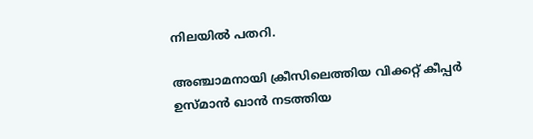നിലയില്‍ പതറി.

അഞ്ചാമനായി ക്രീസിലെത്തിയ വിക്കറ്റ് കീപ്പര്‍ ഉസ്മാന്‍ ഖാന്‍ നടത്തിയ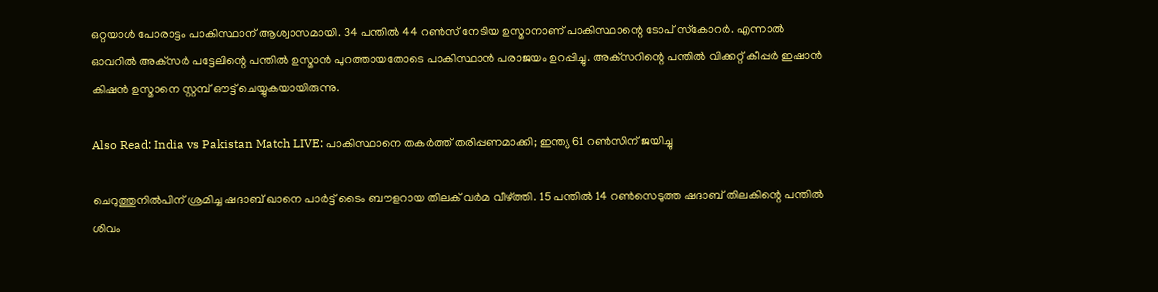ഒറ്റയാള്‍ പോരാട്ടം പാകിസ്ഥാന് ആശ്വാസമായി. 34 പന്തില്‍ 44 റണ്‍സ് നേടിയ ഉസ്മാനാണ് പാകിസ്ഥാന്റെ ടോപ് സ്‌കോറര്‍. എന്നാല്‍ ഓവറില്‍ അക്‌സര്‍ പട്ടേലിന്റെ പന്തില്‍ ഉസ്മാന്‍ പുറത്തായതോടെ പാകിസ്ഥാന്‍ പരാജയം ഉറപ്പിച്ചു. അക്‌സറിന്റെ പന്തില്‍ വിക്കറ്റ് കീപ്പര്‍ ഇഷാന്‍ കിഷന്‍ ഉസ്മാനെ സ്റ്റമ്പ് ഔട്ട് ചെയ്യുകയായിരുന്നു.

Also Read: India vs Pakistan Match LIVE: പാകിസ്ഥാനെ തകര്‍ത്ത് തരിപ്പണമാക്കി; ഇന്ത്യ 61 റണ്‍സിന് ജയിച്ചു

ചെറുത്തുനില്‍പിന് ശ്രമിച്ച ഷദാബ് ഖാനെ പാര്‍ട്ട് ടൈം ബൗളറായ തിലക് വര്‍മ വീഴ്ത്തി. 15 പന്തില്‍ 14 റണ്‍സെടുത്ത ഷദാബ് തിലകിന്റെ പന്തില്‍ ശിവം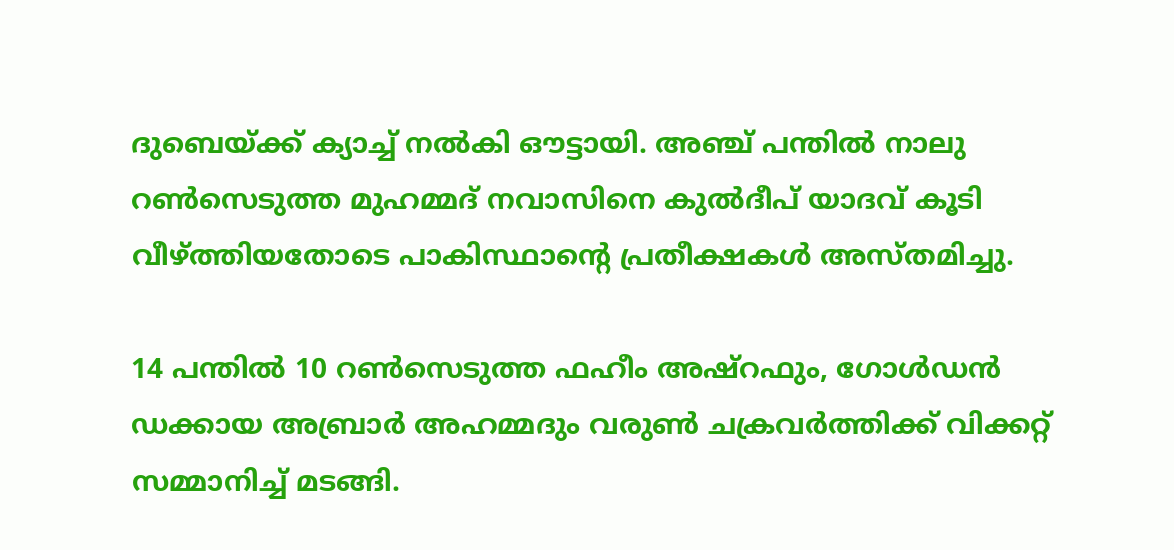ദുബെയ്ക്ക് ക്യാച്ച് നല്‍കി ഔട്ടായി. അഞ്ച് പന്തില്‍ നാലു റണ്‍സെടുത്ത മുഹമ്മദ് നവാസിനെ കുല്‍ദീപ് യാദവ് കൂടി വീഴ്ത്തിയതോടെ പാകിസ്ഥാന്റെ പ്രതീക്ഷകള്‍ അസ്തമിച്ചു.

14 പന്തില്‍ 10 റണ്‍സെടുത്ത ഫഹീം അഷ്‌റഫും, ഗോള്‍ഡന്‍ ഡക്കായ അബ്രാര്‍ അഹമ്മദും വരുണ്‍ ചക്രവര്‍ത്തിക്ക് വിക്കറ്റ് സമ്മാനിച്ച് മടങ്ങി.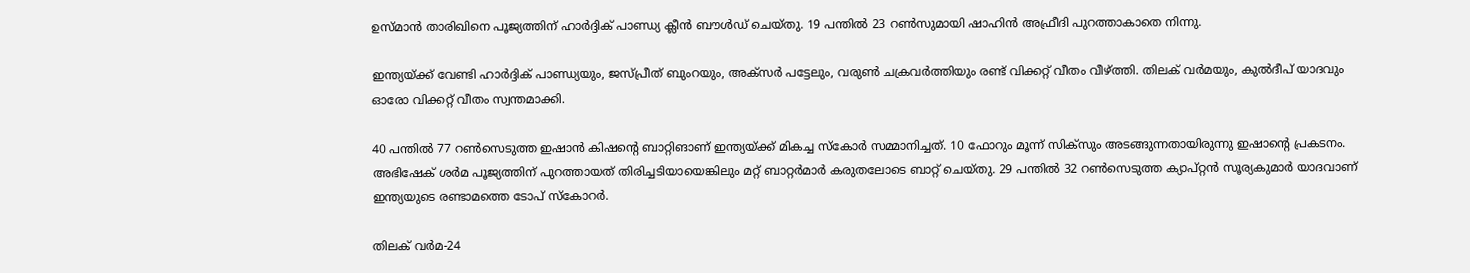ഉസ്മാന്‍ താരിഖിനെ പൂജ്യത്തിന് ഹാര്‍ദ്ദിക് പാണ്ഡ്യ ക്ലീന്‍ ബൗള്‍ഡ് ചെയ്തു. 19 പന്തില്‍ 23 റണ്‍സുമായി ഷാഹിന്‍ അഫ്രീദി പുറത്താകാതെ നിന്നു.

ഇന്ത്യയ്ക്ക് വേണ്ടി ഹാര്‍ദ്ദിക് പാണ്ഡ്യയും, ജസ്പ്രീത് ബുംറയും, അക്‌സര്‍ പട്ടേലും, വരുണ്‍ ചക്രവര്‍ത്തിയും രണ്ട് വിക്കറ്റ് വീതം വീഴ്ത്തി. തിലക് വര്‍മയും, കുല്‍ദീപ് യാദവും ഓരോ വിക്കറ്റ് വീതം സ്വന്തമാക്കി.

40 പന്തില്‍ 77 റണ്‍സെടുത്ത ഇഷാന്‍ കിഷന്റെ ബാറ്റിങാണ് ഇന്ത്യയ്ക്ക് മികച്ച സ്‌കോര്‍ സമ്മാനിച്ചത്. 10 ഫോറും മൂന്ന് സിക്‌സും അടങ്ങുന്നതായിരുന്നു ഇഷാന്റെ പ്രകടനം. അഭിഷേക് ശര്‍മ പൂജ്യത്തിന് പുറത്തായത് തിരിച്ചടിയായെങ്കിലും മറ്റ് ബാറ്റര്‍മാര്‍ കരുതലോടെ ബാറ്റ് ചെയ്തു. 29 പന്തില്‍ 32 റണ്‍സെടുത്ത ക്യാപ്റ്റന്‍ സൂര്യകുമാര്‍ യാദവാണ് ഇന്ത്യയുടെ രണ്ടാമത്തെ ടോപ് സ്‌കോറര്‍.

തിലക് വര്‍മ-24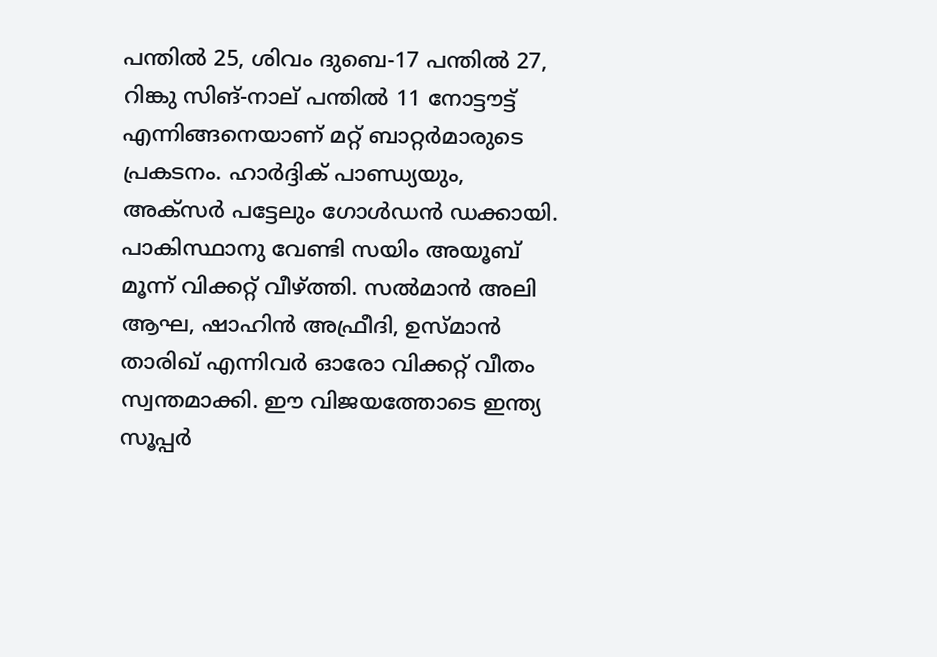പന്തില്‍ 25, ശിവം ദുബെ-17 പന്തില്‍ 27, റിങ്കു സിങ്-നാല് പന്തില്‍ 11 നോട്ടൗട്ട് എന്നിങ്ങനെയാണ് മറ്റ് ബാറ്റര്‍മാരുടെ പ്രകടനം. ഹാര്‍ദ്ദിക് പാണ്ഡ്യയും, അക്‌സര്‍ പട്ടേലും ഗോള്‍ഡന്‍ ഡക്കായി. പാകിസ്ഥാനു വേണ്ടി സയിം അയൂബ് മൂന്ന് വിക്കറ്റ് വീഴ്ത്തി. സല്‍മാന്‍ അലി ആഘ, ഷാഹിന്‍ അഫ്രീദി, ഉസ്മാന്‍ താരിഖ് എന്നിവര്‍ ഓരോ വിക്കറ്റ് വീതം സ്വന്തമാക്കി. ഈ വിജയത്തോടെ ഇന്ത്യ സൂപ്പര്‍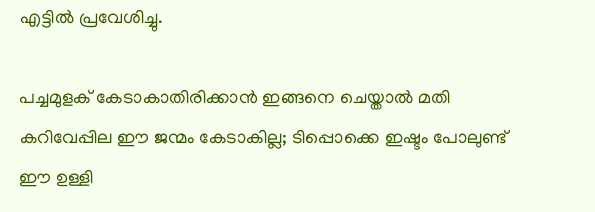എട്ടില്‍ പ്രവേശിച്ചു.

പച്ചമുളക് കേടാകാതിരിക്കാന്‍ ഇങ്ങനെ ചെയ്താല്‍ മതി
കറിവേപ്പില ഈ ജന്മം കേടാകില്ല; ടിപ്പൊക്കെ ഇഷ്ടം പോലുണ്ട്
ഈ ഉള്ളി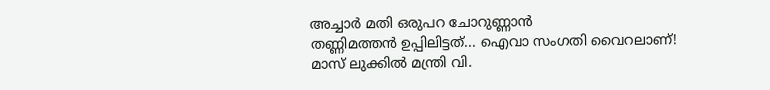അച്ചാർ മതി ഒരുപറ ചോറുണ്ണാൻ
തണ്ണിമത്തൻ ഉപ്പിലിട്ടത്... ഐവാ സംഗതി വൈറലാണ്!
മാസ് ലുക്കില്‍ മന്ത്രി വി.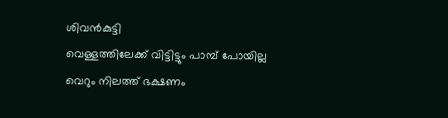ശിവന്‍കുട്ടി
വെള്ളത്തിലേക്ക് വിട്ടിട്ടും പാമ്പ് പോയില്ല
വെറും നിലത്ത് ഭക്ഷണം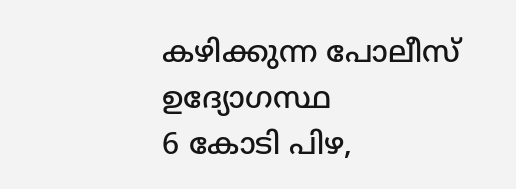കഴിക്കുന്ന പോലീസ് ഉദ്യോഗസ്ഥ
6 കോടി പിഴ,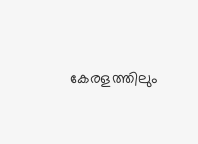കേരളത്തിലും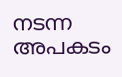നടന്ന അപകടം